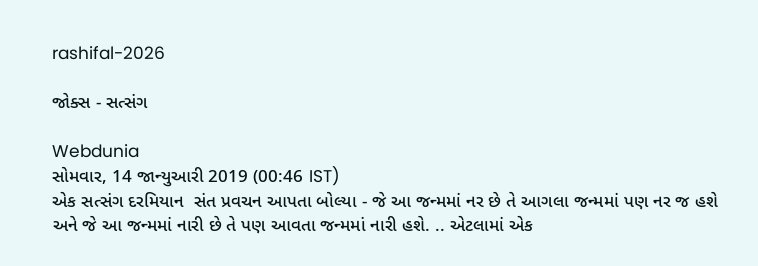rashifal-2026

જોક્સ - સત્સંગ

Webdunia
સોમવાર, 14 જાન્યુઆરી 2019 (00:46 IST)
એક સત્સંગ દરમિયાન  સંત પ્રવચન આપતા બોલ્યા - જે આ જન્મમાં નર છે તે આગલા જન્મમાં પણ નર જ હશે અને જે આ જન્મમાં નારી છે તે પણ આવતા જન્મમાં નારી હશે. .. એટલામાં એક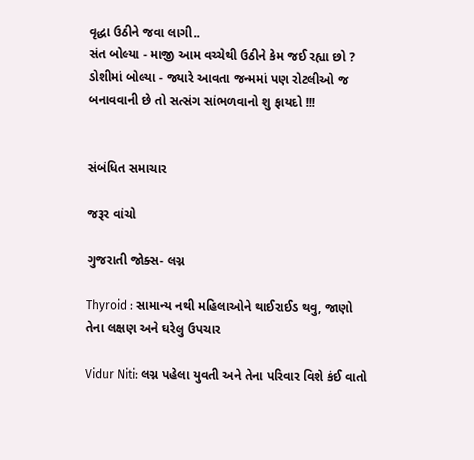વૃદ્ધા ઉઠીને જવા લાગી..
સંત બોલ્યા - માજી આમ વચ્ચેથી ઉઠીને કેમ જઈ રહ્યા છો ?
ડોશીમાં બોલ્યા - જ્યારે આવતા જન્મમાં પણ રોટલીઓ જ બનાવવાની છે તો સત્સંગ સાંભળવાનો શુ ફાયદો !!!


સંબંધિત સમાચાર

જરૂર વાંચો

ગુજરાતી જોક્સ- લગ્ન

Thyroid : સામાન્ય નથી મહિલાઓને થાઈરાઈડ થવુ, જાણો તેના લક્ષણ અને ઘરેલુ ઉપચાર

Vidur Niti: લગ્ન પહેલા યુવતી અને તેના પરિવાર વિશે કંઈ વાતો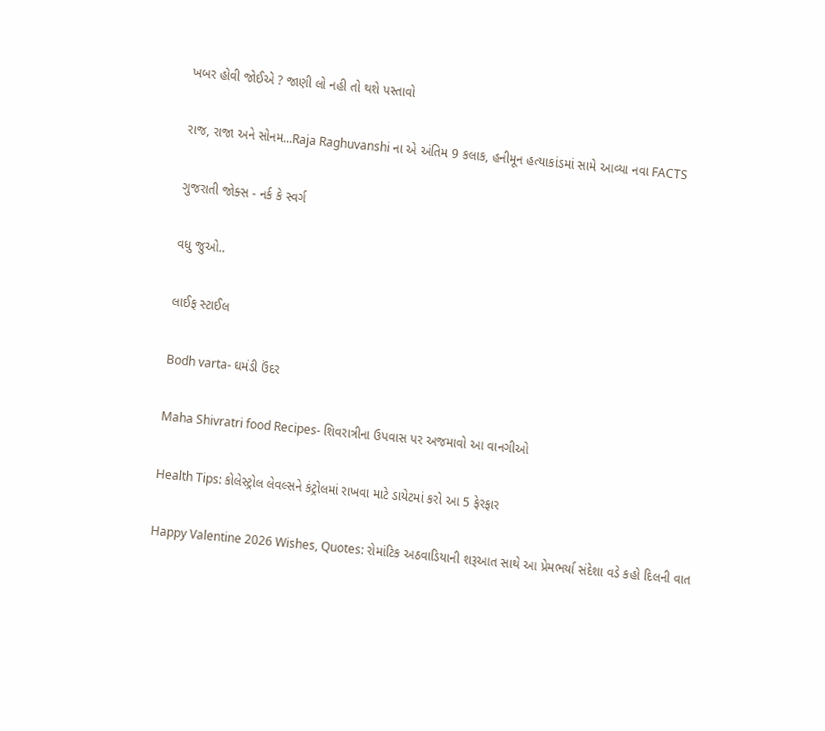ખબર હોવી જોઈએ ? જાણી લો નહી તો થશે પસ્તાવો

રાજ, રાજા અને સોનમ...Raja Raghuvanshi ના એ અંતિમ 9 કલાક, હનીમૂન હત્યાકાંડમાં સામે આવ્યા નવા FACTS

ગુજરાતી જોક્સ - નર્ક કે સ્વર્ગ

વધુ જુઓ..

લાઈફ સ્ટાઈલ

Bodh varta- ઘમંડી ઉંદર

Maha Shivratri food Recipes- શિવરાત્રીના ઉપવાસ પર અજમાવો આ વાનગીઓ

Health Tips: કોલેસ્ટ્રોલ લેવલ્સને કંટ્રોલમાં રાખવા માટે ડાયેટમાં કરો આ 5 ફેરફાર

Happy Valentine 2026 Wishes, Quotes: રોમાંટિક અઠવાડિયાની શરૂઆત સાથે આ પ્રેમભર્યા સંદેશા વડે કહો દિલની વાત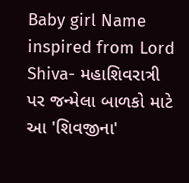Baby girl Name inspired from Lord Shiva- મહાશિવરાત્રી પર જન્મેલા બાળકો માટે આ 'શિવજીના'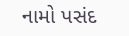નામો પસંદ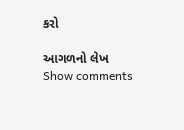કરો

આગળનો લેખ
Show comments